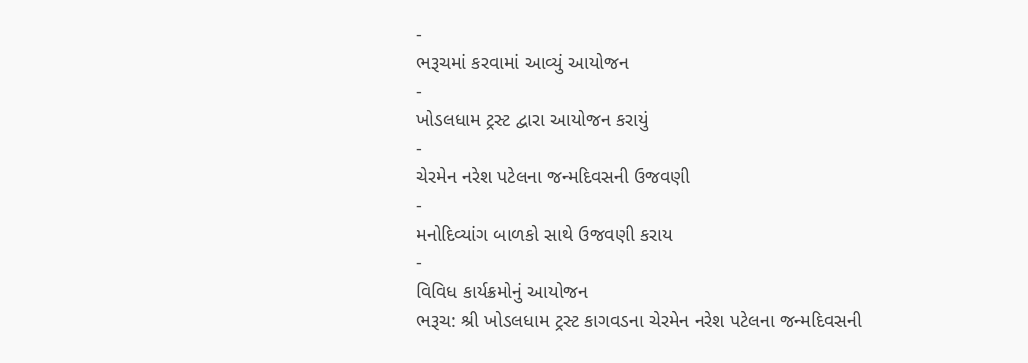-
ભરૂચમાં કરવામાં આવ્યું આયોજન
-
ખોડલધામ ટ્રસ્ટ દ્વારા આયોજન કરાયું
-
ચેરમેન નરેશ પટેલના જન્મદિવસની ઉજવણી
-
મનોદિવ્યાંગ બાળકો સાથે ઉજવણી કરાય
-
વિવિધ કાર્યક્રમોનું આયોજન
ભરૂચ: શ્રી ખોડલધામ ટ્રસ્ટ કાગવડના ચેરમેન નરેશ પટેલના જન્મદિવસની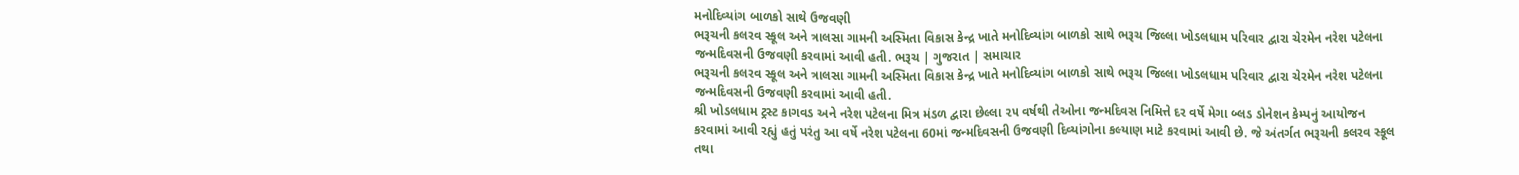મનોદિવ્યાંગ બાળકો સાથે ઉજવણી
ભરૂચની કલરવ સ્કૂલ અને ત્રાલસા ગામની અસ્મિતા વિકાસ કેન્દ્ર ખાતે મનોદિવ્યાંગ બાળકો સાથે ભરૂચ જિલ્લા ખોડલધામ પરિવાર દ્વારા ચેરમેન નરેશ પટેલના જન્મદિવસની ઉજવણી કરવામાં આવી હતી. ભરૂચ | ગુજરાત | સમાચાર
ભરૂચની કલરવ સ્કૂલ અને ત્રાલસા ગામની અસ્મિતા વિકાસ કેન્દ્ર ખાતે મનોદિવ્યાંગ બાળકો સાથે ભરૂચ જિલ્લા ખોડલધામ પરિવાર દ્વારા ચેરમેન નરેશ પટેલના જન્મદિવસની ઉજવણી કરવામાં આવી હતી.
શ્રી ખોડલધામ ટ્રસ્ટ કાગવડ અને નરેશ પટેલના મિત્ર મંડળ દ્વારા છેલ્લા ૨૫ વર્ષથી તેઓના જન્મદિવસ નિમિત્તે દર વર્ષે મેગા બ્લડ ડોનેશન કેમ્પનું આયોજન કરવામાં આવી રહ્યું હતું પરંતુ આ વર્ષે નરેશ પટેલના 60માં જન્મદિવસની ઉજવણી દિવ્યાંગોના કલ્યાણ માટે કરવામાં આવી છે. જે અંતર્ગત ભરૂચની કલરવ સ્કૂલ તથા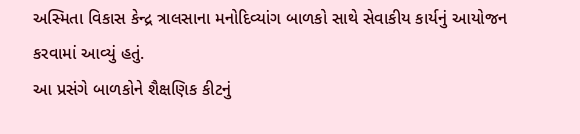અસ્મિતા વિકાસ કેન્દ્ર ત્રાલસાના મનોદિવ્યાંગ બાળકો સાથે સેવાકીય કાર્યનું આયોજન કરવામાં આવ્યું હતું.
આ પ્રસંગે બાળકોને શૈક્ષણિક કીટનું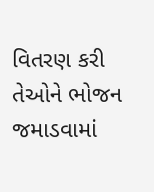વિતરણ કરી તેઓને ભોજન જમાડવામાં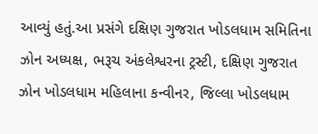આવ્યું હતું.આ પ્રસંગે દક્ષિણ ગુજરાત ખોડલધામ સમિતિના ઝોન અધ્યક્ષ, ભરૂચ અંકલેશ્વરના ટ્રસ્ટી, દક્ષિણ ગુજરાત ઝોન ખોડલધામ મહિલાના કન્વીનર, જિલ્લા ખોડલધામ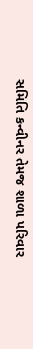સમિતિ કન્વીનર તેમજ શાળા પરિવાર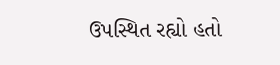ઉપસ્થિત રહ્યો હતો